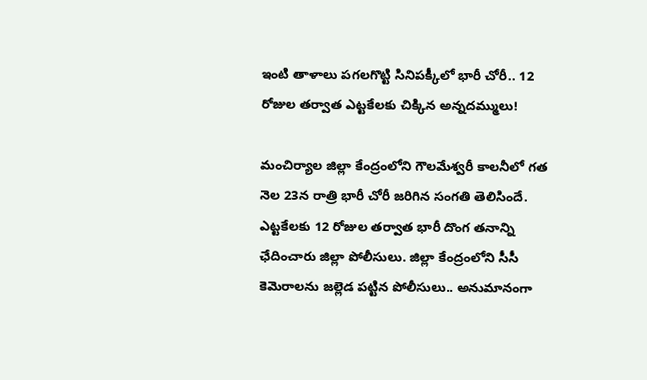ఇంటి తాళాలు పగలగొట్టి సినిపక్కీలో భారీ చోరీ.. 12 రోజుల తర్వాత ఎట్టకేలకు చిక్కిన అన్నదమ్ములు!

మంచిర్యాల జిల్లా కేంద్రంలోని గౌలమేశ్వరీ కాలనీలో గత నెల 23న రాత్రి భారీ చోరీ జరిగిన సంగతి తెలిసిందే. ఎట్టకేలకు 12 రోజుల తర్వాత భారీ దొంగ తనాన్ని ఛేదించారు జిల్లా పోలీసులు. జిల్లా కేంద్రంలోని సీసీ కెమెరాలను జల్లెడ పట్టిన పోలీసులు.. అనుమానంగా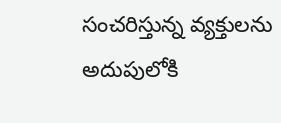సంచరిస్తున్న వ్యక్తులను అదుపులోకి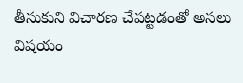తీసుకుని విచారణ చేపట్టడంతో అసలు విషయం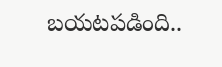బయటపడింది..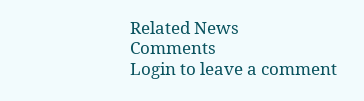Related News
Comments
Login to leave a comment